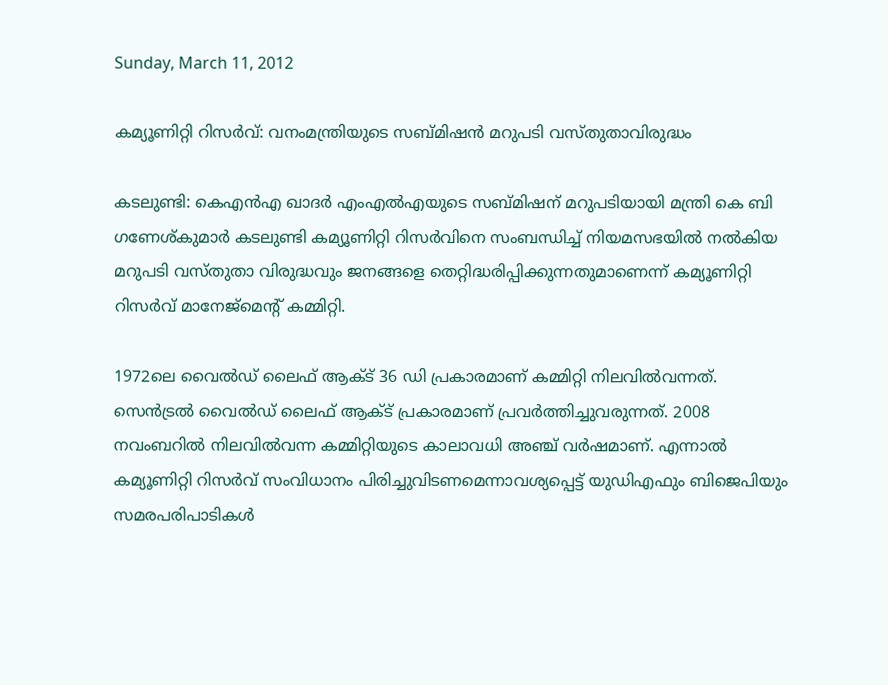Sunday, March 11, 2012

കമ്യൂണിറ്റി റിസര്‍വ്: വനംമന്ത്രിയുടെ സബ്മിഷന്‍ മറുപടി വസ്തുതാവിരുദ്ധം

കടലുണ്ടി: കെഎന്‍എ ഖാദര്‍ എംഎല്‍എയുടെ സബ്മിഷന് മറുപടിയായി മന്ത്രി കെ ബി ഗണേശ്കുമാര്‍ കടലുണ്ടി കമ്യൂണിറ്റി റിസര്‍വിനെ സംബന്ധിച്ച് നിയമസഭയില്‍ നല്‍കിയ മറുപടി വസ്തുതാ വിരുദ്ധവും ജനങ്ങളെ തെറ്റിദ്ധരിപ്പിക്കുന്നതുമാണെന്ന് കമ്യൂണിറ്റി റിസര്‍വ് മാനേജ്മെന്റ് കമ്മിറ്റി.

1972ലെ വൈല്‍ഡ് ലൈഫ് ആക്ട് 36 ഡി പ്രകാരമാണ് കമ്മിറ്റി നിലവില്‍വന്നത്. സെന്‍ട്രല്‍ വൈല്‍ഡ് ലൈഫ് ആക്ട് പ്രകാരമാണ് പ്രവര്‍ത്തിച്ചുവരുന്നത്. 2008 നവംബറില്‍ നിലവില്‍വന്ന കമ്മിറ്റിയുടെ കാലാവധി അഞ്ച് വര്‍ഷമാണ്. എന്നാല്‍ കമ്യൂണിറ്റി റിസര്‍വ് സംവിധാനം പിരിച്ചുവിടണമെന്നാവശ്യപ്പെട്ട് യുഡിഎഫും ബിജെപിയും സമരപരിപാടികള്‍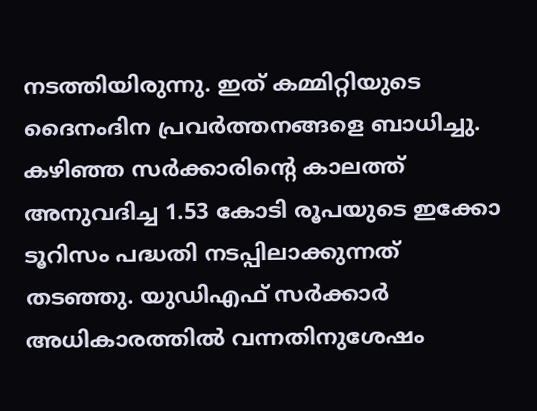നടത്തിയിരുന്നു. ഇത് കമ്മിറ്റിയുടെ ദൈനംദിന പ്രവര്‍ത്തനങ്ങളെ ബാധിച്ചു. കഴിഞ്ഞ സര്‍ക്കാരിന്റെ കാലത്ത് അനുവദിച്ച 1.53 കോടി രൂപയുടെ ഇക്കോ ടൂറിസം പദ്ധതി നടപ്പിലാക്കുന്നത് തടഞ്ഞു. യുഡിഎഫ് സര്‍ക്കാര്‍ അധികാരത്തില്‍ വന്നതിനുശേഷം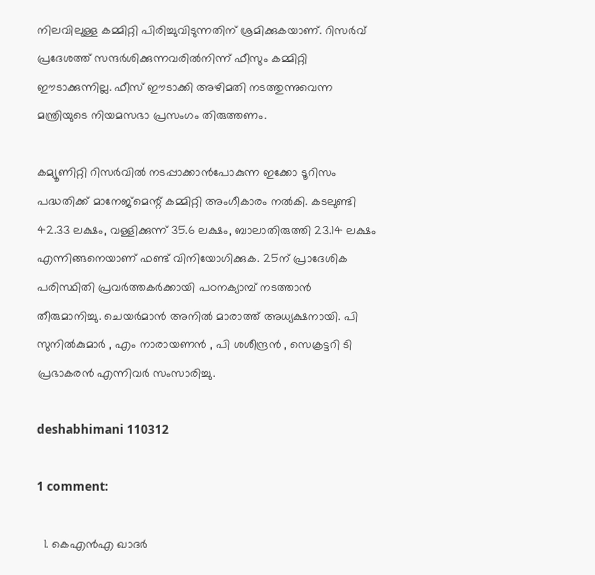നിലവിലുള്ള കമ്മിറ്റി പിരിച്ചുവിടുന്നതിന് ശ്രമിക്കുകയാണ്. റിസര്‍വ് പ്രദേശത്ത് സന്ദര്‍ശിക്കുന്നവരില്‍നിന്ന് ഫീസും കമ്മിറ്റി ഈടാക്കുന്നില്ല. ഫീസ് ഈടാക്കി അഴിമതി നടത്തുന്നുവെന്ന മന്ത്രിയുടെ നിയമസഭാ പ്രസംഗം തിരുത്തണം.

കമ്യൂണിറ്റി റിസര്‍വില്‍ നടപ്പാക്കാന്‍പോകുന്ന ഇക്കോ ടൂറിസം പദ്ധതിക്ക് മാനേജ്മെന്റ് കമ്മിറ്റി അംഗീകാരം നല്‍കി. കടലുണ്ടി 42.33 ലക്ഷം, വള്ളിക്കുന്ന് 35.6 ലക്ഷം, ബാലാതിരുത്തി 23.14 ലക്ഷം എന്നിങ്ങനെയാണ് ഫണ്ട് വിനിയോഗിക്കുക. 25ന് പ്രാദേശിക പരിസ്ഥിതി പ്രവര്‍ത്തകര്‍ക്കായി പഠനക്യാമ്പ് നടത്താന്‍ തീരുമാനിച്ചു. ചെയര്‍മാന്‍ അനില്‍ മാരാത്ത് അധ്യക്ഷനായി. പി സുനില്‍കുമാര്‍ , എം നാരായണന്‍ , പി ശശീന്ദ്രന്‍ , സെക്രട്ടറി ടി പ്രഭാകരന്‍ എന്നിവര്‍ സംസാരിച്ചു.

deshabhimani 110312

1 comment:

  1. കെഎന്‍എ ഖാദര്‍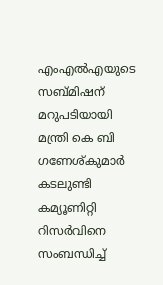എംഎല്‍എയുടെ സബ്മിഷന് മറുപടിയായി മന്ത്രി കെ ബി ഗണേശ്കുമാര്‍ കടലുണ്ടി കമ്യൂണിറ്റി റിസര്‍വിനെ സംബന്ധിച്ച്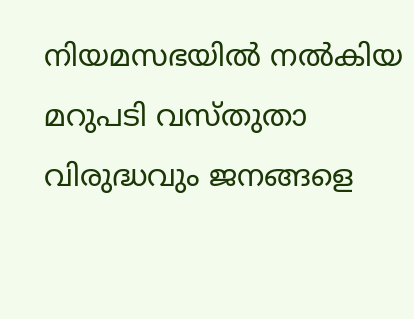നിയമസഭയില്‍ നല്‍കിയ മറുപടി വസ്തുതാ വിരുദ്ധവും ജനങ്ങളെ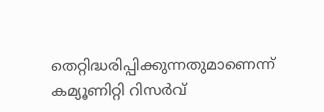തെറ്റിദ്ധരിപ്പിക്കുന്നതുമാണെന്ന് കമ്യൂണിറ്റി റിസര്‍വ്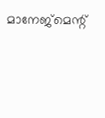മാനേജ്മെന്റ്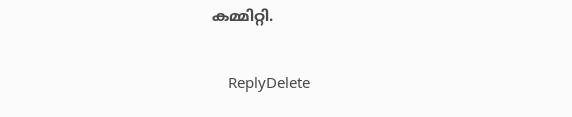കമ്മിറ്റി.

    ReplyDelete